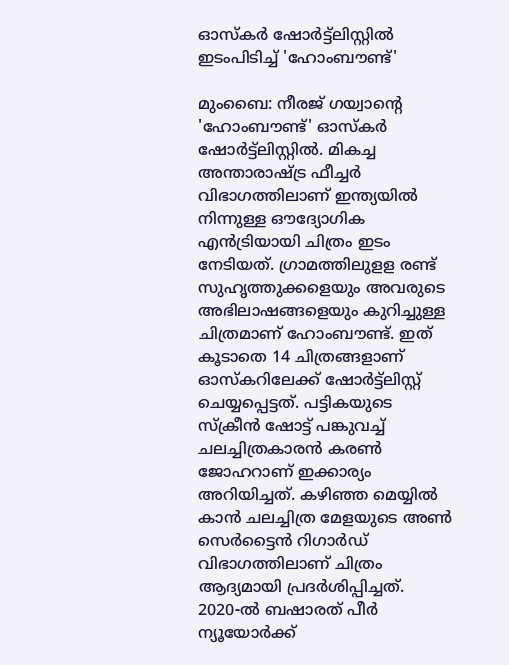ഓസ്കർ ഷോർട്ട്ലിസ്റ്റിൽ ഇടംപിടിച്ച് 'ഹോംബൗണ്ട്'

മുംബൈ: നീരജ് ഗയ്വാന്റെ 'ഹോംബൗണ്ട്' ഓസ്കർ ഷോർട്ട്ലിസ്റ്റിൽ. മികച്ച അന്താരാഷ്ട്ര ഫീച്ചർ വിഭാഗത്തിലാണ് ഇന്ത്യയിൽ നിന്നുള്ള ഔദ്യോഗിക എൻട്രിയായി ചിത്രം ഇടം നേടിയത്. ഗ്രാമത്തിലുളള രണ്ട് സുഹൃത്തുക്കളെയും അവരുടെ അഭിലാഷങ്ങളെയും കുറിച്ചുള്ള ചിത്രമാണ് ഹോംബൗണ്ട്. ഇത് കൂടാതെ 14 ചിത്രങ്ങളാണ് ഓസ്കറിലേക്ക് ഷോർട്ട്ലിസ്റ്റ് ചെയ്യപ്പെട്ടത്. പട്ടികയുടെ സ്ക്രീൻ ഷോട്ട് പങ്കുവച്ച് ചലച്ചിത്രകാരൻ കരൺ ജോഹറാണ് ഇക്കാര്യം അറിയിച്ചത്. കഴിഞ്ഞ മെയ്യിൽ കാൻ ചലച്ചിത്ര മേളയുടെ അൺ സെർട്ടൈൻ റിഗാർഡ് വിഭാഗത്തിലാണ് ചിത്രം ആദ്യമായി പ്രദർശിപ്പിച്ചത്.
2020-ൽ ബഷാരത് പീർ ന്യൂയോർക്ക്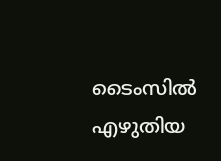ടൈംസിൽ എഴുതിയ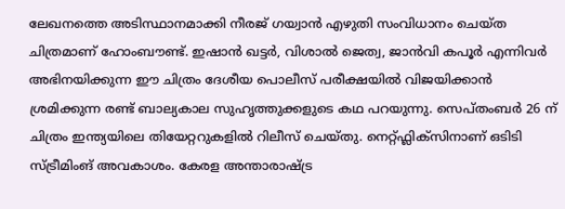ലേഖനത്തെ അടിസ്ഥാനമാക്കി നീരജ് ഗയ്വാൻ എഴുതി സംവിധാനം ചെയ്ത ചിത്രമാണ് ഹോംബൗണ്ട്. ഇഷാൻ ഖട്ടർ, വിശാൽ ജെത്വ, ജാൻവി കപൂർ എന്നിവർ അഭിനയിക്കുന്ന ഈ ചിത്രം ദേശീയ പൊലീസ് പരീക്ഷയിൽ വിജയിക്കാൻ ശ്രമിക്കുന്ന രണ്ട് ബാല്യകാല സുഹൃത്തുക്കളുടെ കഥ പറയുന്നു. സെപ്തംബർ 26 ന് ചിത്രം ഇന്ത്യയിലെ തിയേറ്ററുകളിൽ റിലീസ് ചെയ്തു. നെറ്റ്ഫ്ലിക്സിനാണ് ഒടിടി സ്ട്രീമിംങ് അവകാശം. കേരള അന്താരാഷ്ട്ര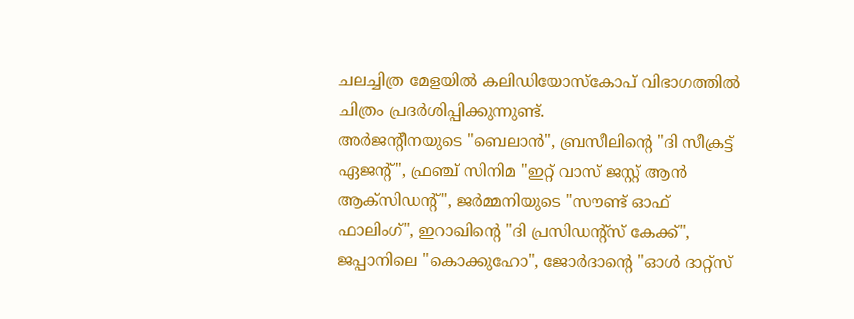ചലച്ചിത്ര മേളയിൽ കലിഡിയോസ്കോപ് വിഭാഗത്തിൽ ചിത്രം പ്രദർശിപ്പിക്കുന്നുണ്ട്.
അർജന്റീനയുടെ "ബെലാൻ", ബ്രസീലിന്റെ "ദി സീക്രട്ട് ഏജന്റ്", ഫ്രഞ്ച് സിനിമ "ഇറ്റ് വാസ് ജസ്റ്റ് ആൻ ആക്സിഡന്റ്", ജർമ്മനിയുടെ "സൗണ്ട് ഓഫ് ഫാലിംഗ്", ഇറാഖിന്റെ "ദി പ്രസിഡന്റ്സ് കേക്ക്", ജപ്പാനിലെ "കൊക്കുഹോ", ജോർദാന്റെ "ഓൾ ദാറ്റ്സ്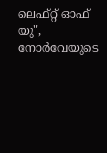ലെഫ്റ്റ് ഓഫ് യു", നോർവേയുടെ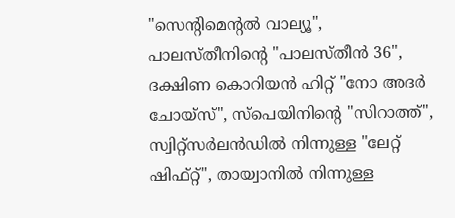"സെന്റിമെന്റൽ വാല്യൂ", പാലസ്തീനിന്റെ "പാലസ്തീൻ 36", ദക്ഷിണ കൊറിയൻ ഹിറ്റ് "നോ അദർ ചോയ്സ്", സ്പെയിനിന്റെ "സിറാത്ത്", സ്വിറ്റ്സർലൻഡിൽ നിന്നുള്ള "ലേറ്റ് ഷിഫ്റ്റ്", തായ്വാനിൽ നിന്നുള്ള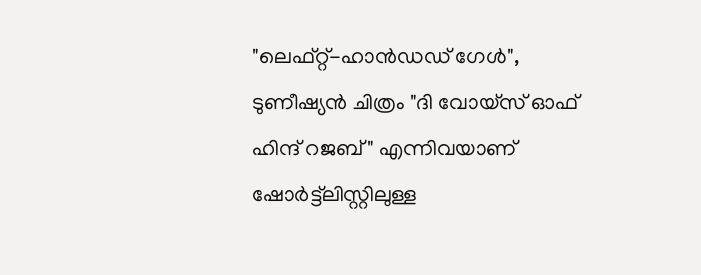"ലെഫ്റ്റ്-ഹാൻഡഡ് ഗേൾ", ടുണീഷ്യൻ ചിത്രം "ദി വോയ്സ് ഓഫ് ഹിന്ദ് റജബ്" എന്നിവയാണ് ഷോർട്ട്ലിസ്റ്റിലുള്ള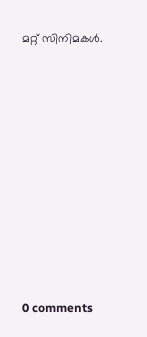മറ്റ് സിനിമകൾ.










0 comments